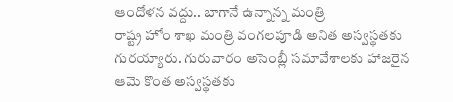ఆందోళన వద్దు.. బాగానే ఉన్నాన్న మంత్రి
రాష్ట్ర హోం శాఖ మంత్రి వంగలపూడి అనిత అస్వస్థతకు గురయ్యారు. గురువారం అసెంబ్లీ సమావేశాలకు హాజరైన ఆమె కొంత అస్వస్థతకు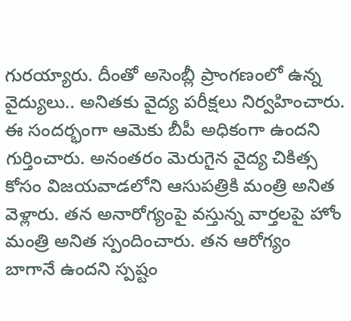గురయ్యారు. దీంతో అసెంబ్లీ ప్రాంగణంలో ఉన్న వైద్యులు.. అనితకు వైద్య పరీక్షలు నిర్వహించారు. ఈ సందర్భంగా ఆమెకు బీపీ అధికంగా ఉందని గుర్తించారు. అనంతరం మెరుగైన వైద్య చికిత్స కోసం విజయవాడలోని ఆసుపత్రికి మంత్రి అనిత వెళ్లారు. తన అనారోగ్యంపై వస్తున్న వార్తలపై హోం మంత్రి అనిత స్పందించారు. తన ఆరోగ్యం బాగానే ఉందని స్పష్టం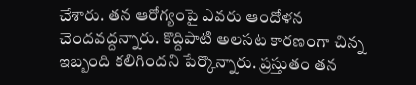చేశారు. తన ఆరోగ్యంపై ఎవరు ఆందోళన చెందవద్దన్నారు. కొద్దిపాటి అలసట కారణంగా చిన్న ఇబ్బంది కలిగిందని పేర్కొన్నారు. ప్రస్తుతం తన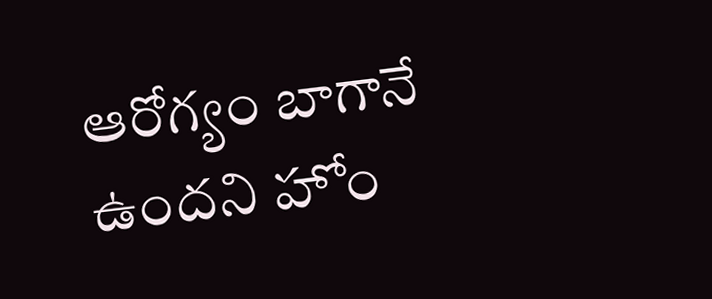ఆరోగ్యం బాగానే ఉందని హోం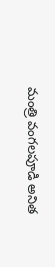మంత్రి వంగలపూడి అనిత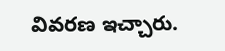వివరణ ఇచ్చారు.